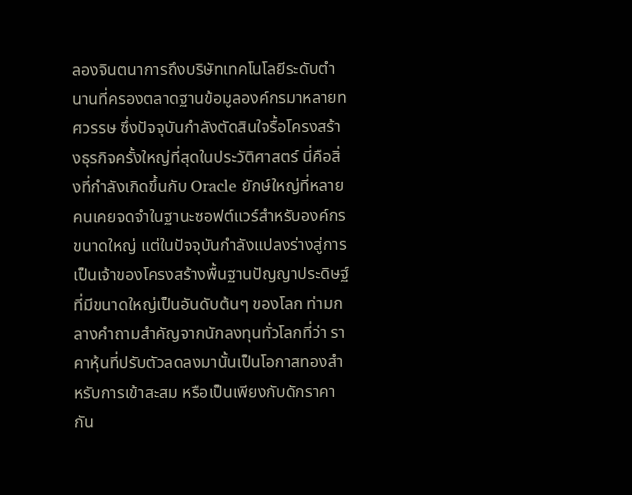ลองจินตนาการถึงบริษัทเทคโนโลยีระดับตำนานที่ครองตลาดฐานข้อมูลองค์กรมาหลายทศวรรษ ซึ่งปัจจุบันกำลังตัดสินใจรื้อโครงสร้างธุรกิจครั้งใหญ่ที่สุดในประวัติศาสตร์ นี่คือสิ่งที่กำลังเกิดขึ้นกับ Oracle ยักษ์ใหญ่ที่หลายคนเคยจดจำในฐานะซอฟต์แวร์สำหรับองค์กรขนาดใหญ่ แต่ในปัจจุบันกำลังแปลงร่างสู่การเป็นเจ้าของโครงสร้างพื้นฐานปัญญาประดิษฐ์ที่มีขนาดใหญ่เป็นอันดับต้นๆ ของโลก ท่ามกลางคำถามสำคัญจากนักลงทุนทั่วโลกที่ว่า ราคาหุ้นที่ปรับตัวลดลงมานั้นเป็นโอกาสทองสำหรับการเข้าสะสม หรือเป็นเพียงกับดักราคากัน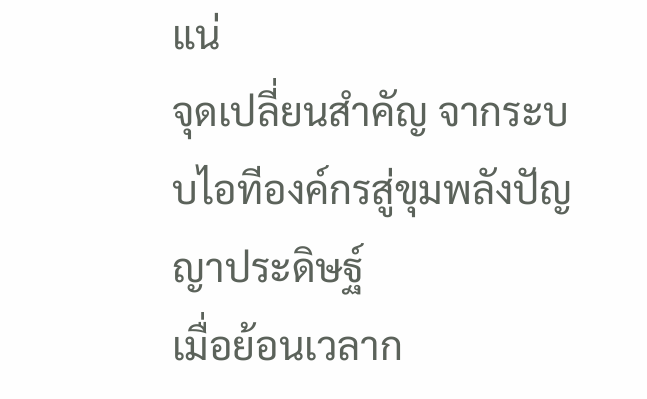แน่
จุดเปลี่ยนสำคัญ จากระบบไอทีองค์กรสู่ขุมพลังปัญญาประดิษฐ์
เมื่อย้อนเวลาก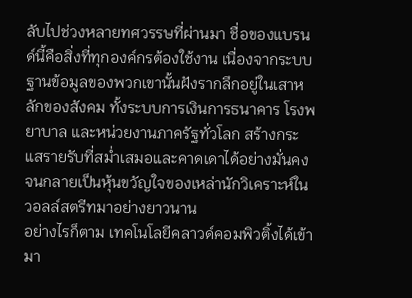ลับไปช่วงหลายทศวรรษที่ผ่านมา ชื่อของแบรนด์นี้คือสิ่งที่ทุกองค์กรต้องใช้งาน เนื่องจากระบบฐานข้อมูลของพวกเขานั้นฝังรากลึกอยู่ในเสาหลักของสังคม ทั้งระบบการเงินการธนาคาร โรงพยาบาล และหน่วยงานภาครัฐทั่วโลก สร้างกระแสรายรับที่สม่ำเสมอและคาดเดาได้อย่างมั่นคง จนกลายเป็นหุ้นขวัญใจของเหล่านักวิเคราะห์ในวอลล์สตรีทมาอย่างยาวนาน
อย่างไรก็ตาม เทคโนโลยีคลาวด์คอมพิวติ้งได้เข้ามา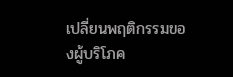เปลี่ยนพฤติกรรมของผู้บริโภค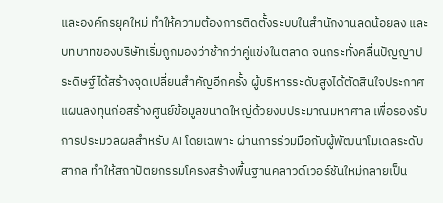และองค์กรยุคใหม่ ทำให้ความต้องการติดตั้งระบบในสำนักงานลดน้อยลง และบทบาทของบริษัทเริ่มถูกมองว่าช้ากว่าคู่แข่งในตลาด จนกระทั่งคลื่นปัญญาประดิษฐ์ได้สร้างจุดเปลี่ยนสำคัญอีกครั้ง ผู้บริหารระดับสูงได้ตัดสินใจประกาศแผนลงทุนก่อสร้างศูนย์ข้อมูลขนาดใหญ่ด้วยงบประมาณมหาศาล เพื่อรองรับการประมวลผลสำหรับ AI โดยเฉพาะ ผ่านการร่วมมือกับผู้พัฒนาโมเดลระดับสากล ทำให้สถาปัตยกรรมโครงสร้างพื้นฐานคลาวด์เวอร์ชันใหม่กลายเป็น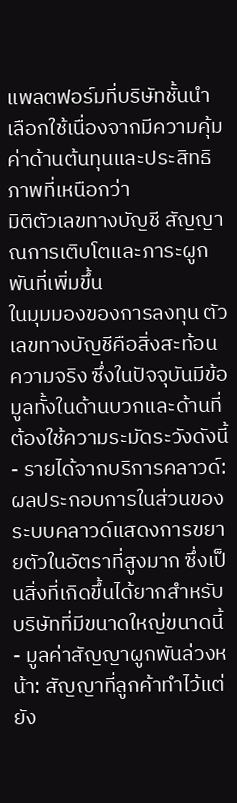แพลตฟอร์มที่บริษัทชั้นนำเลือกใช้เนื่องจากมีความคุ้มค่าด้านต้นทุนและประสิทธิภาพที่เหนือกว่า
มิติตัวเลขทางบัญชี สัญญาณการเติบโตและภาระผูกพันที่เพิ่มขึ้น
ในมุมมองของการลงทุน ตัวเลขทางบัญชีคือสิ่งสะท้อนความจริง ซึ่งในปัจจุบันมีข้อมูลทั้งในด้านบวกและด้านที่ต้องใช้ความระมัดระวังดังนี้
- รายได้จากบริการคลาวด์: ผลประกอบการในส่วนของระบบคลาวด์แสดงการขยายตัวในอัตราที่สูงมาก ซึ่งเป็นสิ่งที่เกิดขึ้นได้ยากสำหรับบริษัทที่มีขนาดใหญ่ขนาดนี้
- มูลค่าสัญญาผูกพันล่วงหน้า: สัญญาที่ลูกค้าทำไว้แต่ยัง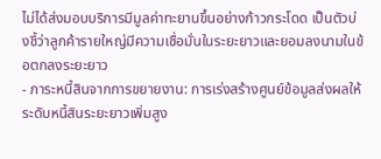ไม่ได้ส่งมอบบริการมีมูลค่าทะยานขึ้นอย่างก้าวกระโดด เป็นตัวบ่งชี้ว่าลูกค้ารายใหญ่มีความเชื่อมั่นในระยะยาวและยอมลงนามในข้อตกลงระยะยาว
- ภาระหนี้สินจากการขยายงาน: การเร่งสร้างศูนย์ข้อมูลส่งผลให้ระดับหนี้สินระยะยาวเพิ่มสูง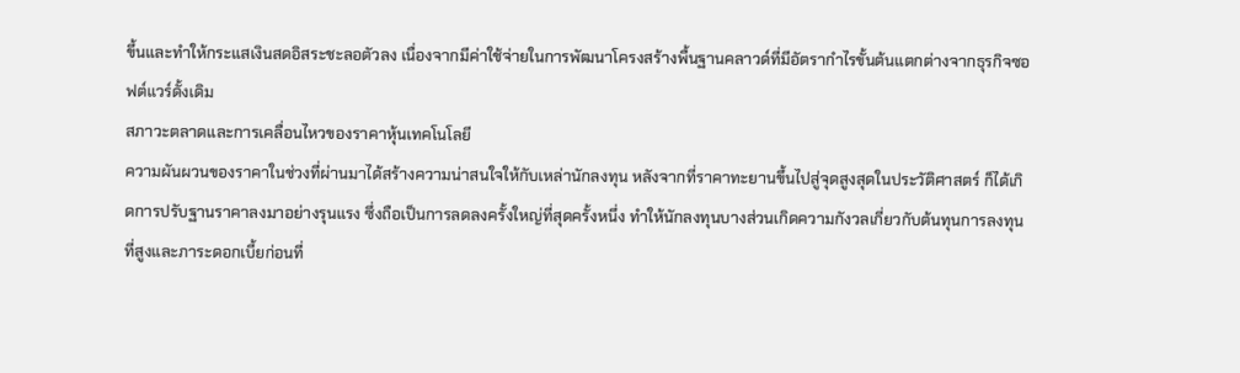ขึ้นและทำให้กระแสเงินสดอิสระชะลอตัวลง เนื่องจากมีค่าใช้จ่ายในการพัฒนาโครงสร้างพื้นฐานคลาวด์ที่มีอัตรากำไรขั้นต้นแตกต่างจากธุรกิจซอฟต์แวร์ดั้งเดิม
สภาวะตลาดและการเคลื่อนไหวของราคาหุ้นเทคโนโลยี
ความผันผวนของราคาในช่วงที่ผ่านมาได้สร้างความน่าสนใจให้กับเหล่านักลงทุน หลังจากที่ราคาทะยานขึ้นไปสู่จุดสูงสุดในประวัติศาสตร์ ก็ได้เกิดการปรับฐานราคาลงมาอย่างรุนแรง ซึ่งถือเป็นการลดลงครั้งใหญ่ที่สุดครั้งหนึ่ง ทำให้นักลงทุนบางส่วนเกิดความกังวลเกี่ยวกับต้นทุนการลงทุนที่สูงและภาระดอกเบี้ยก่อนที่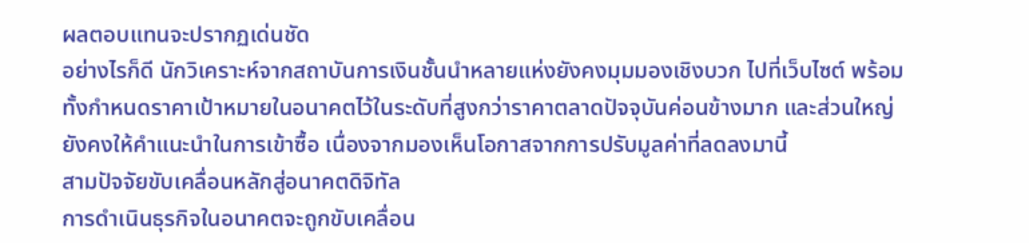ผลตอบแทนจะปรากฏเด่นชัด
อย่างไรก็ดี นักวิเคราะห์จากสถาบันการเงินชั้นนำหลายแห่งยังคงมุมมองเชิงบวก ไปที่เว็บไซต์ พร้อมทั้งกำหนดราคาเป้าหมายในอนาคตไว้ในระดับที่สูงกว่าราคาตลาดปัจจุบันค่อนข้างมาก และส่วนใหญ่ยังคงให้คำแนะนำในการเข้าซื้อ เนื่องจากมองเห็นโอกาสจากการปรับมูลค่าที่ลดลงมานี้
สามปัจจัยขับเคลื่อนหลักสู่อนาคตดิจิทัล
การดำเนินธุรกิจในอนาคตจะถูกขับเคลื่อน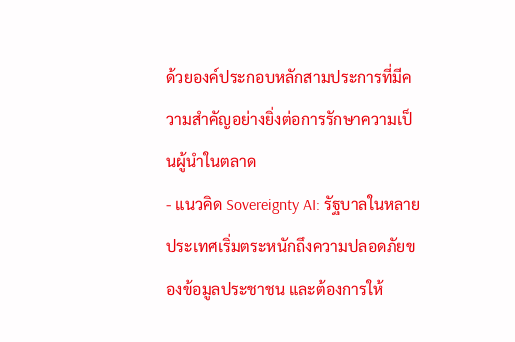ด้วยองค์ประกอบหลักสามประการที่มีความสำคัญอย่างยิ่งต่อการรักษาความเป็นผู้นำในตลาด
- แนวคิด Sovereignty AI: รัฐบาลในหลายประเทศเริ่มตระหนักถึงความปลอดภัยของข้อมูลประชาชน และต้องการให้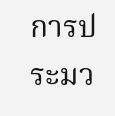การประมว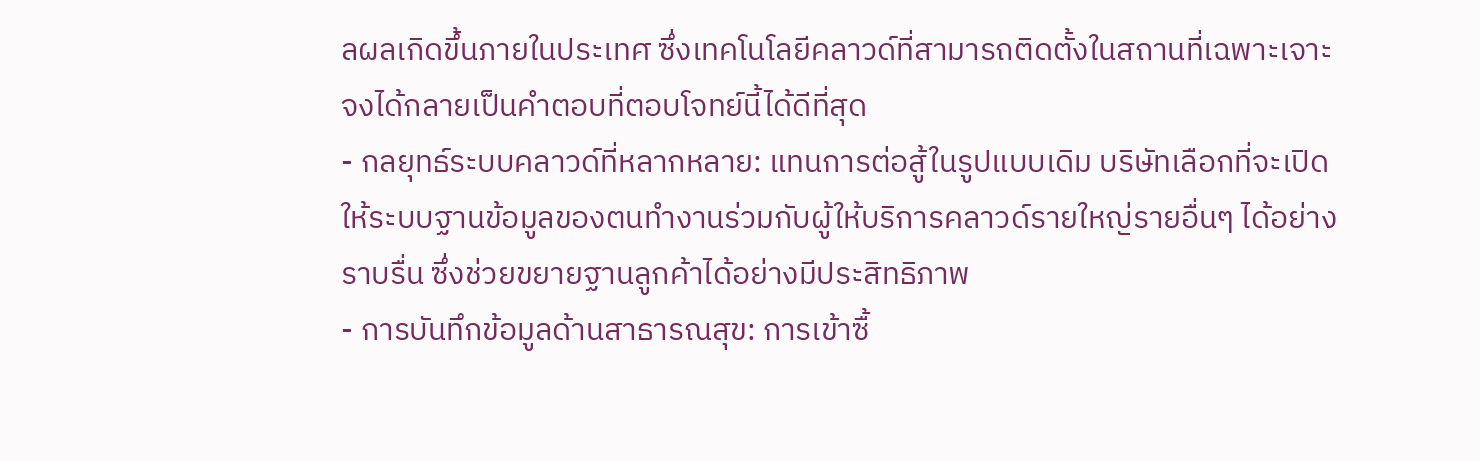ลผลเกิดขึ้นภายในประเทศ ซึ่งเทคโนโลยีคลาวด์ที่สามารถติดตั้งในสถานที่เฉพาะเจาะจงได้กลายเป็นคำตอบที่ตอบโจทย์นี้ได้ดีที่สุด
- กลยุทธ์ระบบคลาวด์ที่หลากหลาย: แทนการต่อสู้ในรูปแบบเดิม บริษัทเลือกที่จะเปิดให้ระบบฐานข้อมูลของตนทำงานร่วมกับผู้ให้บริการคลาวด์รายใหญ่รายอื่นๆ ได้อย่างราบรื่น ซึ่งช่วยขยายฐานลูกค้าได้อย่างมีประสิทธิภาพ
- การบันทึกข้อมูลด้านสาธารณสุข: การเข้าซื้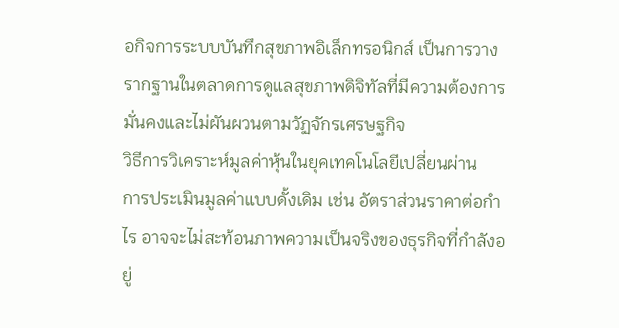อกิจการระบบบันทึกสุขภาพอิเล็กทรอนิกส์ เป็นการวางรากฐานในตลาดการดูแลสุขภาพดิจิทัลที่มีความต้องการมั่นคงและไม่ผันผวนตามวัฏจักรเศรษฐกิจ
วิธีการวิเคราะห์มูลค่าหุ้นในยุคเทคโนโลยีเปลี่ยนผ่าน
การประเมินมูลค่าแบบดั้งเดิม เช่น อัตราส่วนราคาต่อกำไร อาจจะไม่สะท้อนภาพความเป็นจริงของธุรกิจที่กำลังอยู่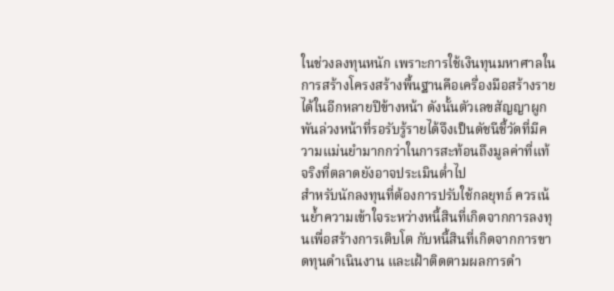ในช่วงลงทุนหนัก เพราะการใช้เงินทุนมหาศาลในการสร้างโครงสร้างพื้นฐานคือเครื่องมือสร้างรายได้ในอีกหลายปีข้างหน้า ดังนั้นตัวเลขสัญญาผูกพันล่วงหน้าที่รอรับรู้รายได้จึงเป็นดัชนีชี้วัดที่มีความแม่นยำมากกว่าในการสะท้อนถึงมูลค่าที่แท้จริงที่ตลาดยังอาจประเมินต่ำไป
สำหรับนักลงทุนที่ต้องการปรับใช้กลยุทธ์ ควรเน้นย้ำความเข้าใจระหว่างหนี้สินที่เกิดจากการลงทุนเพื่อสร้างการเติบโต กับหนี้สินที่เกิดจากการขาดทุนดำเนินงาน และเฝ้าติดตามผลการดำ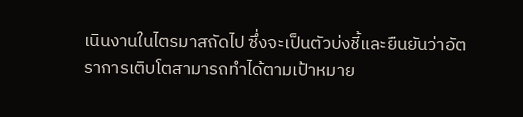เนินงานในไตรมาสถัดไป ซึ่งจะเป็นตัวบ่งชี้และยืนยันว่าอัตราการเติบโตสามารถทำได้ตามเป้าหมาย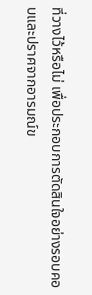ที่วางไว้หรือไม่ เพื่อประกอบการตัดสินใจอย่างรอบคอบและปราศจากอารมณ์ข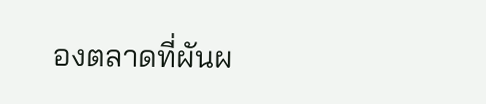องตลาดที่ผันผ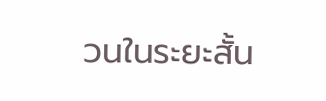วนในระยะสั้น